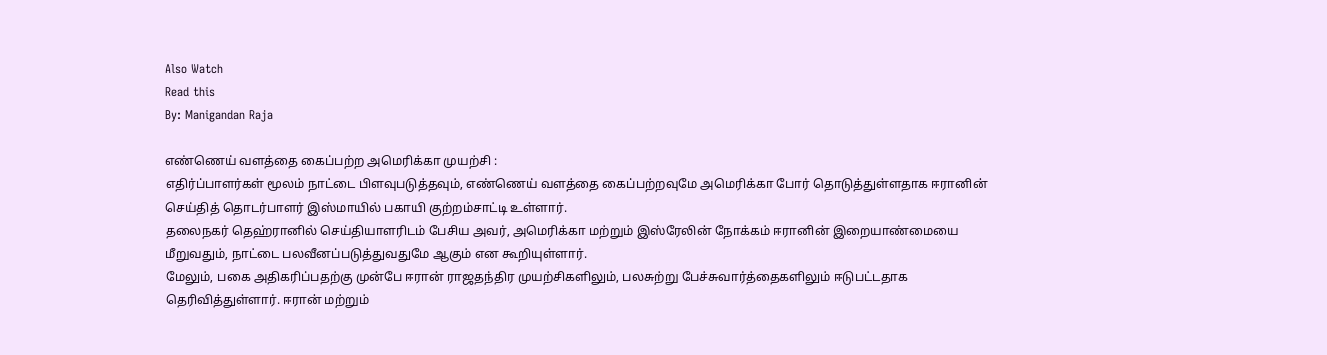Also Watch
Read this
By: Manigandan Raja

எண்ணெய் வளத்தை கைப்பற்ற அமெரிக்கா முயற்சி :
எதிர்ப்பாளர்கள் மூலம் நாட்டை பிளவுபடுத்தவும், எண்ணெய் வளத்தை கைப்பற்றவுமே அமெரிக்கா போர் தொடுத்துள்ளதாக ஈரானின் செய்தித் தொடர்பாளர் இஸ்மாயில் பகாயி குற்றம்சாட்டி உள்ளார்.
தலைநகர் தெஹ்ரானில் செய்தியாளரிடம் பேசிய அவர், அமெரிக்கா மற்றும் இஸ்ரேலின் நோக்கம் ஈரானின் இறையாண்மையை மீறுவதும், நாட்டை பலவீனப்படுத்துவதுமே ஆகும் என கூறியுள்ளார்.
மேலும், பகை அதிகரிப்பதற்கு முன்பே ஈரான் ராஜதந்திர முயற்சிகளிலும், பலசுற்று பேச்சுவார்த்தைகளிலும் ஈடுபட்டதாக தெரிவித்துள்ளார். ஈரான் மற்றும்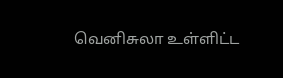வெனிசுலா உள்ளிட்ட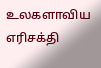உலகளாவிய எரிசக்தி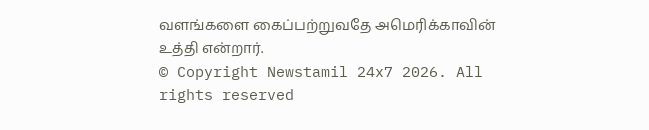வளங்களை கைப்பற்றுவதே அமெரிக்காவின் உத்தி என்றார்.
© Copyright Newstamil 24x7 2026. All rights reserved